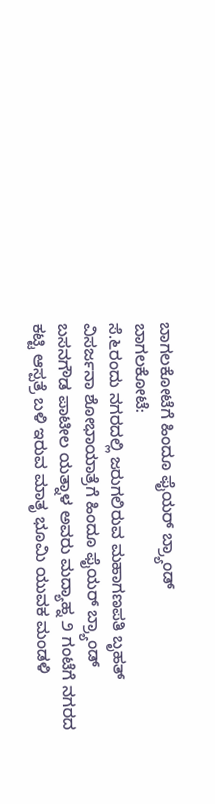ಬಾಗಲಕೋಟೆಗೆ ಹಿಂದೂ ಫೈಯರ್ ಬ್ರ್ಯಾಂಡ್
ಬಾಗಲಕೋಟೆ:
ಸೆ.೬ರಂದು ನಗರದಲ್ಲಿ ಜರುಗಲಿರುವ ಮಹಾಗಣಪತಿ ಬೃಹತ್ ವಿಸರ್ಜನಾ ಶೋಭಾಯಾತ್ರೆಗೆ ಹಿಂದೂ ಫೈಯರ್ ಬ್ರ್ಯಾಂಡ್ ಬಸನಗೌಡ ಪಾಟೀಲ ಯತ್ನಾಳ ಅವರು ಮದ್ಯಾಹ್ನ ೨ ಗಂಟೆಗೆ ನಗರದ ಕಟ್ಟಿ ಆಸ್ಪತ್ರೆ ಬಳಿ ಇರುವ ಮಾತೃ ಭೂಮಿ ಯುವಕ ಮಂಡಳಿ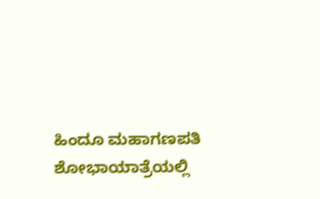ಹಿಂದೂ ಮಹಾಗಣಪತಿ ಶೋಭಾಯಾತ್ರೆಯಲ್ಲಿ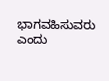ಭಾಗವಹಿಸುವರು ಎಂದು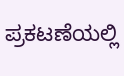ಪ್ರಕಟಣೆಯಲ್ಲಿ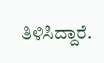ತಿಳಿಸಿದ್ದಾರೆ.